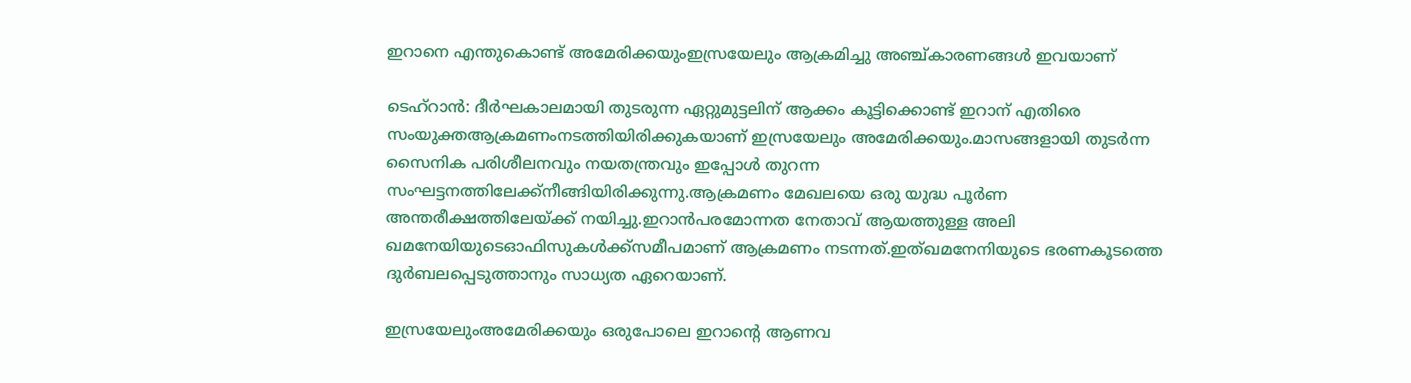ഇറാനെ എന്തുകൊണ്ട് അമേരിക്കയുംഇസ്രയേലും ആക്രമിച്ചു അഞ്ച്കാരണങ്ങള്‍ ഇവയാണ്

ടെഹ്റാൻ: ദീർഘകാലമായി തുടരുന്ന ഏറ്റുമുട്ടലിന് ആക്കം കൂട്ടിക്കൊണ്ട് ഇറാന് എതിരെ സംയുക്തആക്രമണംനടത്തിയിരിക്കുകയാണ് ഇസ്രയേലും അമേരിക്കയും.മാസങ്ങളായി തുടർന്ന സൈനിക പരിശീലനവും നയതന്ത്രവും ഇപ്പോൾ തുറന്ന സംഘട്ടനത്തിലേക്ക്നീങ്ങിയിരിക്കുന്നു.ആക്രമണം മേഖലയെ ഒരു യുദ്ധ പൂർണ അന്തരീക്ഷത്തിലേയ്‌ക്ക് നയിച്ചു.ഇറാൻപരമോന്നത നേതാവ് ആയത്തുള്ള അലി ഖമനേയിയുടെഓഫിസുകൾക്ക്സമീപമാണ് ആക്രമണം നടന്നത്.ഇത്ഖമനേനിയുടെ ഭരണകൂടത്തെ ദുർബലപ്പെടുത്താനും സാധ്യത ഏറെയാണ്.

ഇസ്രയേലുംഅമേരിക്കയും ഒരുപോലെ ഇറാൻ്റെ ആണവ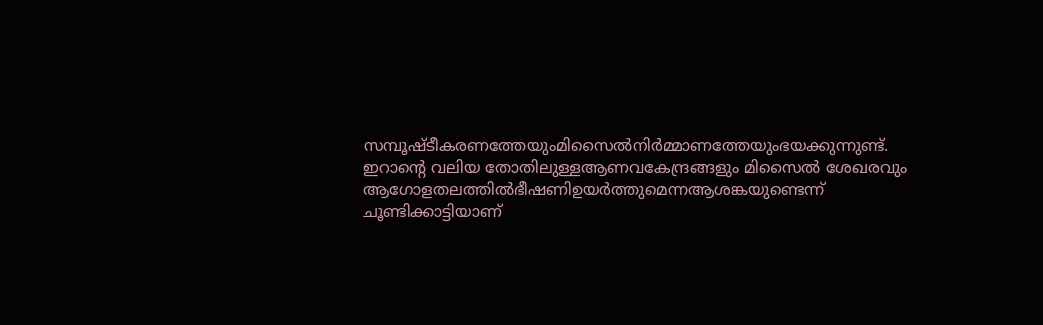സമ്പൂഷ്‌ടീകരണത്തേയുംമിസൈൽനിർമ്മാണത്തേയുംഭയക്കുന്നുണ്ട്. ഇറാൻ്റെ വലിയ തോതിലുള്ളആണവകേന്ദ്രങ്ങളും മിസൈൽ ശേഖരവും ആഗോളതലത്തിൽഭീഷണിഉയർത്തുമെന്നആശങ്കയുണ്ടെന്ന് ചൂണ്ടിക്കാട്ടിയാണ്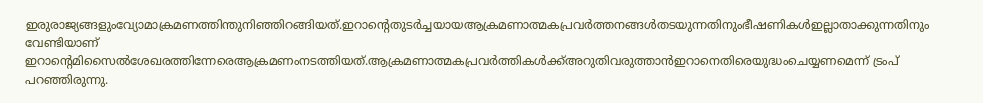ഇരുരാജ്യങ്ങളുംവ്യോമാക്രമണത്തിന്തുനിഞ്ഞിറങ്ങിയത്.ഇറാൻ്റെതുടർച്ചയായആക്രമണാത്മകപ്രവർത്തനങ്ങൾതടയുന്നതിനുംഭീഷണികൾഇല്ലാതാക്കുന്നതിനും വേണ്ടിയാണ് ഇറാൻ്റെമിസൈൽശേഖരത്തിന്നേരെആക്രമണംനടത്തിയത്.ആക്രമണാത്മകപ്രവർത്തികൾക്ക്അറുതിവരുത്താൻഇറാനെതിരെയുദ്ധംചെയ്യണമെന്ന് ട്രംപ് പറഞ്ഞിരുന്നു.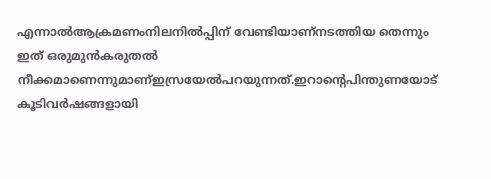എന്നാൽആക്രമണംനിലനിൽപ്പിന് വേണ്ടിയാണ്നടത്തിയ തെന്നും ഇത് ഒരുമുൻകരുതൽ നീക്കമാണെന്നുമാണ്ഇസ്രയേൽപറയുന്നത്.ഇറാൻ്റെപിന്തുണയോട് കൂടിവർഷങ്ങളായി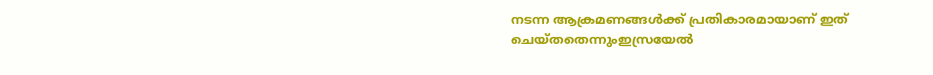നടന്ന ആക്രമണങ്ങൾക്ക് പ്രതികാരമായാണ് ഇത് ചെയ്‌തതെന്നുംഇസ്രയേൽ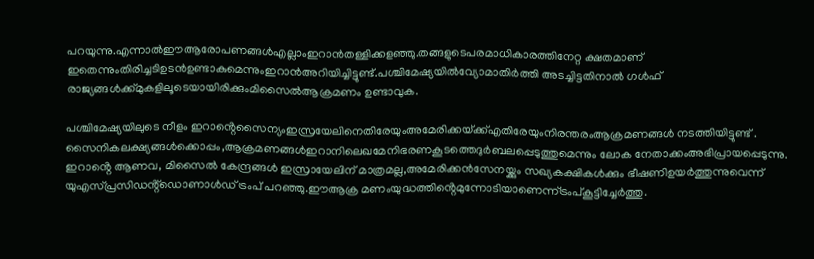പറയുന്നു.എന്നാൽഈആരോപണങ്ങൾഎല്ലാംഇറാൻതള്ളിക്കളഞ്ഞു.തങ്ങളുടെപരമാധികാരത്തിനേറ്റ ക്ഷതമാണ് ഇതെന്നുംതിരിച്ചടിഉടൻഉണ്ടാകുമെന്നുംഇറാൻഅറിയിച്ചിട്ടുണ്ട്.പശ്ചിമേഷ്യയിൽവ്യോമാതിർത്തി അടച്ചിട്ടതിനാൽ ഗൾഫ് രാജ്യങ്ങൾക്ക്മുകളിലൂടെയായിരിക്കുംമിസൈൽആക്രമണം ഉണ്ടാവുക.

പശ്ചിമേഷ്യയിലുടെ നീളം ഇറാൻ്റെസൈന്യംഇസ്രയേലിനെതിരേയുംഅമേരിക്കയ്‌ക്ക്എതിരേയുംനിരന്തരംആക്രമണങ്ങൾ നടത്തിയിട്ടുണ്ട് . സൈനികലക്ഷ്യങ്ങൾക്കൊപ്പം,ആക്രമണങ്ങൾഇറാനിലെഖമേനിഭരണകൂടത്തെദുർബലപ്പെടുത്തുമെന്നും ലോക നേതാക്കംഅഭിപ്രായപ്പെടുന്നു. ഇറാൻ്റെ ആണവ, മിസൈൽ കേന്ദ്രങ്ങൾ ഇസ്രായേലിന് മാത്രമല്ല,അമേരിക്കൻസേനയ്ക്കും സഖ്യകക്ഷികൾക്കും ഭീഷണിഉയർത്തുന്നുവെന്ന് യുഎസ്പ്രസിഡൻ്റ്ഡൊണാൾഡ് ട്രംപ് പറഞ്ഞു.ഈആക്ര മണംയുദ്ധത്തിൻ്റെമുന്നോടിയാണെന്ന്ട്രംപ്കൂട്ടിച്ചേർത്തു.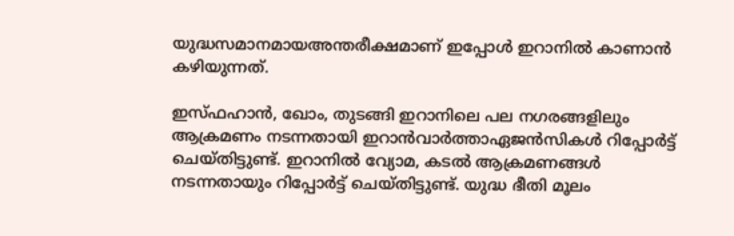യുദ്ധസമാനമായഅന്തരീക്ഷമാണ് ഇപ്പോൾ ഇറാനിൽ കാണാൻ കഴിയുന്നത്.

ഇസ്‌ഫഹാൻ, ഖോം, തുടങ്ങി ഇറാനിലെ പല നഗരങ്ങളിലും ആക്രമണം നടന്നതായി ഇറാൻവാർത്താഏജൻസികൾ റിപ്പോർട്ട് ചെയ്‌തിട്ടുണ്ട്. ഇറാനിൽ വ്യോമ, കടൽ ആക്രമണങ്ങൾ നടന്നതായും റിപ്പോർട്ട് ചെയ്‌തിട്ടുണ്ട്. യുദ്ധ ഭീതി മൂലം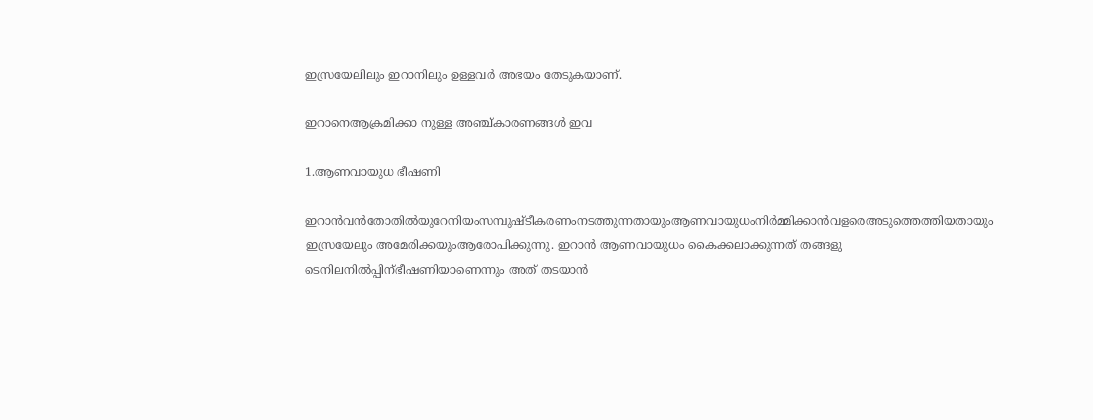ഇസ്രയേലിലും ഇറാനിലും ഉള്ളവർ അഭയം തേടുകയാണ്.

ഇറാനെആക്രമിക്കാ നുള്ള അഞ്ച്കാരണങ്ങള്‍ ഇവ

1.ആണവായുധ ഭീഷണി

ഇറാൻവൻതോതിൽയുറേനിയംസമ്പുഷ്ടീകരണംനടത്തുന്നതായുംആണവായുധംനിർമ്മിക്കാൻവളരെഅടുത്തെത്തിയതായും ഇസ്രയേലും അമേരിക്കയുംആരോപിക്കുന്നു. ഇറാൻ ആണവായുധം കൈക്കലാക്കുന്നത് തങ്ങളു ടെനിലനിൽപ്പിന്ഭീഷണിയാണെന്നും അത് തടയാൻ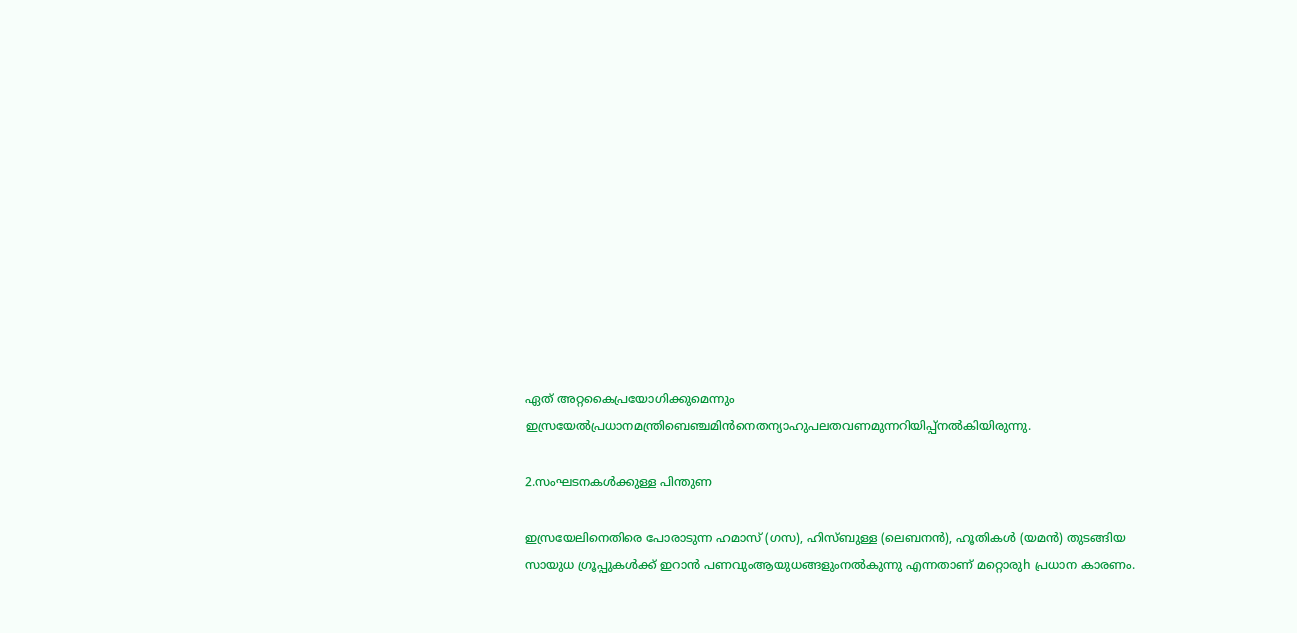ഏത് അറ്റകൈപ്രയോഗിക്കുമെന്നും ഇസ്രയേൽപ്രധാനമന്ത്രിബെഞ്ചമിൻനെതന്യാഹുപലതവണമുന്നറിയിപ്പ്നൽകിയിരുന്നു.

2.സംഘടനകള്‍ക്കുള്ള പിന്തുണ

ഇസ്രയേലിനെതിരെ പോരാടുന്ന ഹമാസ് (ഗസ), ഹിസ്ബുള്ള (ലെബനൻ), ഹൂതികൾ (യമൻ) തുടങ്ങിയ സായുധ ഗ്രൂപ്പുകൾക്ക് ഇറാൻ പണവുംആയുധങ്ങളുംനൽകുന്നു എന്നതാണ് മറ്റൊരുh പ്രധാന കാരണം.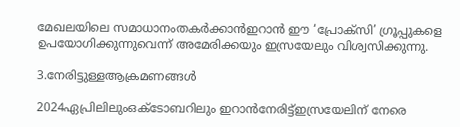മേഖലയിലെ സമാധാനംതകർക്കാൻഇറാൻ ഈ ‘പ്രോക്സി’ ഗ്രൂപ്പുകളെ ഉപയോഗിക്കുന്നുവെന്ന് അമേരിക്കയും ഇസ്രയേലും വിശ്വസിക്കുന്നു.

3.നേരിട്ടുള്ളആക്രമണങ്ങൾ

2024ഏപ്രിലിലുംഒക്ടോബറിലും ഇറാൻനേരിട്ട്ഇസ്രയേലിന് നേരെ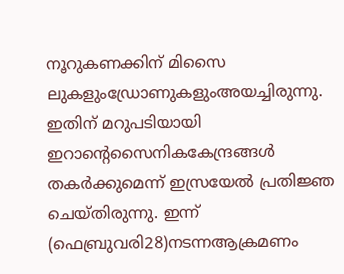നൂറുകണക്കിന് മിസൈ ലുകളുംഡ്രോണുകളുംഅയച്ചിരുന്നു. ഇതിന് മറുപടിയായി ഇറാന്റെസൈനികകേന്ദ്രങ്ങൾ തകർക്കുമെന്ന് ഇസ്രയേൽ പ്രതിജ്ഞ ചെയ്തിരുന്നു. ഇന്ന് (ഫെബ്രുവരി28)നടന്നആക്രമണം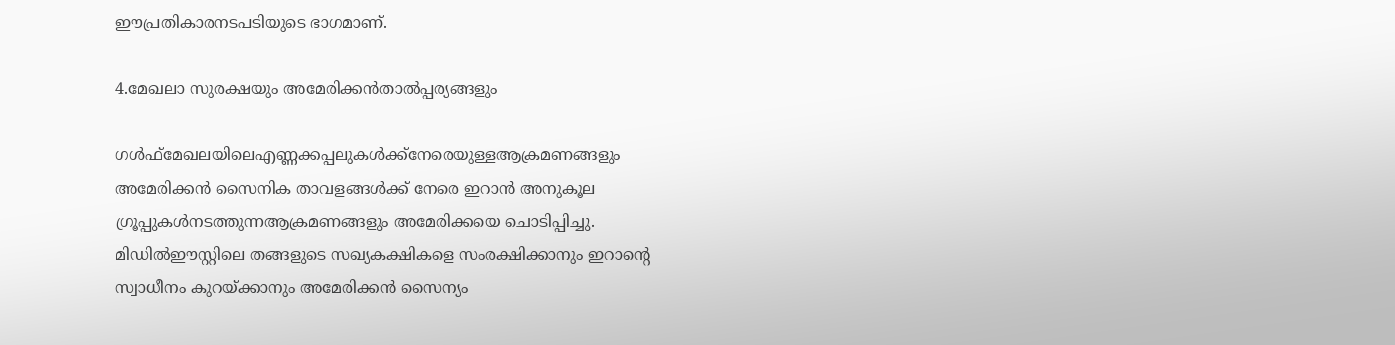ഈപ്രതികാരനടപടിയുടെ ഭാഗമാണ്.

4.മേഖലാ സുരക്ഷയും അമേരിക്കൻതാൽപ്പര്യങ്ങളും

ഗൾഫ്മേഖലയിലെഎണ്ണക്കപ്പലുകൾക്ക്നേരെയുള്ളആക്രമണങ്ങളും അമേരിക്കൻ സൈനിക താവളങ്ങൾക്ക് നേരെ ഇറാൻ അനുകൂല ഗ്രൂപ്പുകൾനടത്തുന്നആക്രമണങ്ങളും അമേരിക്കയെ ചൊടിപ്പിച്ചു. മിഡിൽഈസ്റ്റിലെ തങ്ങളുടെ സഖ്യകക്ഷികളെ സംരക്ഷിക്കാനും ഇറാൻ്റെ സ്വാധീനം കുറയ്ക്കാനും അമേരിക്കൻ സൈന്യം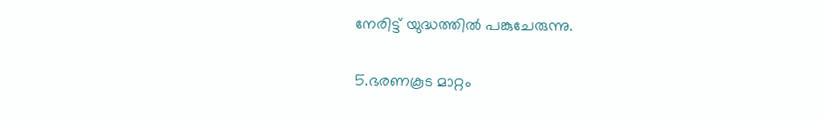നേരിട്ട് യുദ്ധത്തിൽ പങ്കുചേരുന്നു.

5.ഭരണകൂട മാറ്റം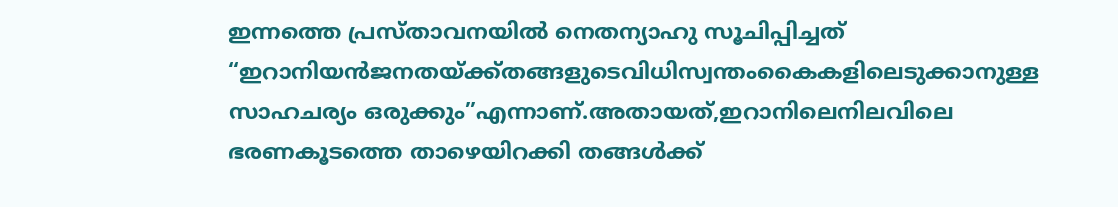ഇന്നത്തെ പ്രസ്താവനയിൽ നെതന്യാഹു സൂചിപ്പിച്ചത് “ഇറാനിയൻജനതയ്ക്ക്തങ്ങളുടെവിധിസ്വന്തംകൈകളിലെടുക്കാനുള്ള സാഹചര്യം ഒരുക്കും”എന്നാണ്.അതായത്,ഇറാനിലെനിലവിലെ ഭരണകൂടത്തെ താഴെയിറക്കി തങ്ങൾക്ക്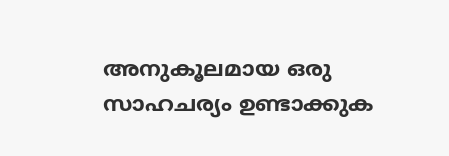അനുകൂലമായ ഒരു സാഹചര്യം ഉണ്ടാക്കുക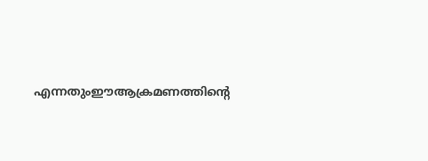എന്നതുംഈആക്രമണത്തിൻ്റെ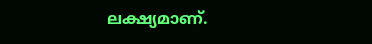ലക്ഷ്യമാണ്.